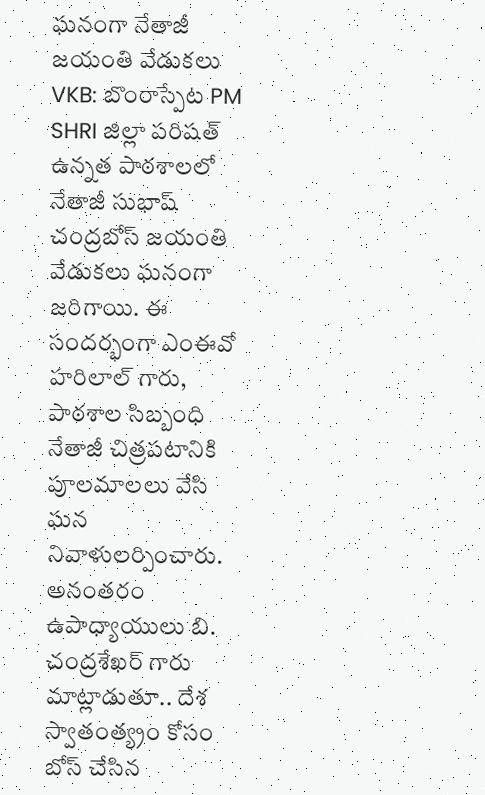ఘనంగా నేతాజీ జయంతి వేడుకలు
VKB: బొంరాస్పేట PM SHRI జిల్లా పరిషత్ ఉన్నత పాఠశాలలో నేతాజీ సుభాష్ చంద్రబోస్ జయంతి వేడుకలు ఘనంగా జరిగాయి. ఈ సందర్భంగా ఎంఈవో హరిలాల్ గారు, పాఠశాల సిబ్బంధి నేతాజీ చిత్రపటానికి పూలమాలలు వేసి ఘన నివాళులర్పించారు. అనంతరం ఉపాధ్యాయులు బి. చంద్రశేఖర్ గారు మాట్లాడుతూ.. దేశ స్వాతంత్య్రం కోసం బోస్ చేసిన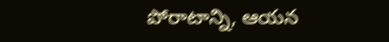పోరాటాన్ని, ఆయన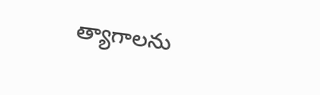త్యాగాలను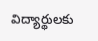విద్యార్థులకు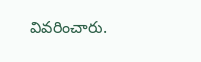వివరించారు.